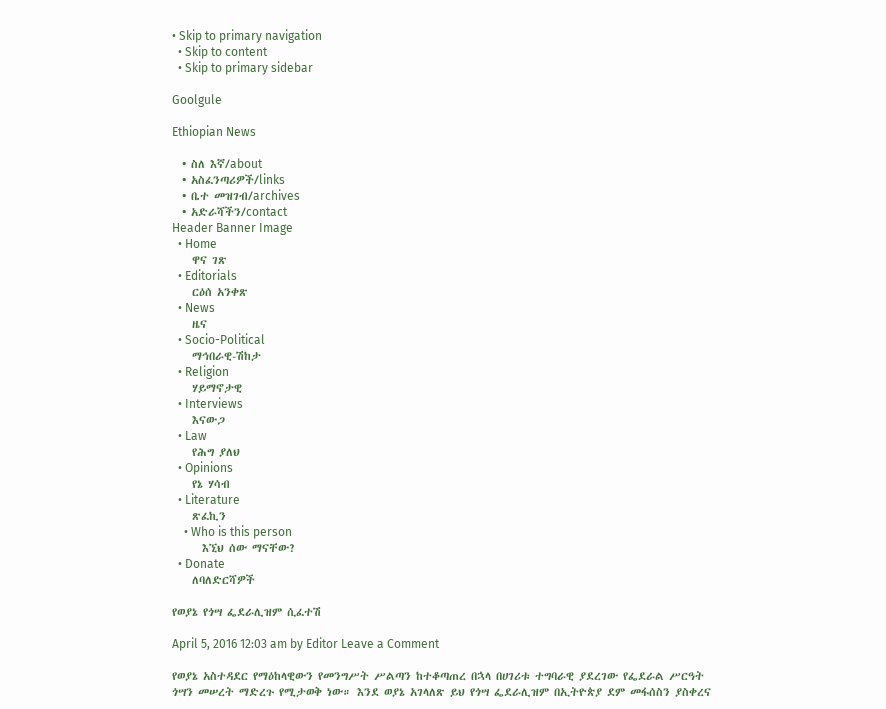• Skip to primary navigation
  • Skip to content
  • Skip to primary sidebar

Goolgule

Ethiopian News

  • ስለ እኛ/about
  • አስፈንጣሪዎች/links
  • ቤተ መዝገብ/archives
  • አድራሻችን/contact
Header Banner Image
  • Home
    ዋና ገጽ
  • Editorials
    ርዕሰ አንቀጽ
  • News
    ዜና
  • Socio-Political
    ማኅበራዊ-ሽከታ
  • Religion
    ሃይማኖታዊ
  • Interviews
    እናውጋ
  • Law
    የሕግ ያለህ
  • Opinions
    የኔ ሃሳብ
  • Literature
    ጽፈኪን
    • Who is this person
      እኚህ ሰው ማናቸው?
  • Donate
    ለባለድርሻዎች

የወያኔ የጎሣ ፌደራሊዝም ሲፈተሽ

April 5, 2016 12:03 am by Editor Leave a Comment

የወያኔ አስተዳደር የማዕከላዊውን የመንግሥት ሥልጣን ከተቆጣጠረ በኋላ በሀገሪቱ ተግባራዊ ያደረገው የፌደራል ሥርዓት ጎሣን መሠረት ማድረጉ የሚታወቅ ነው። እንደ ወያኔ አገላለጽ ይህ የጎሣ ፌደራሊዝም በኢትዮጵያ ደም መፋሰስን ያስቀረና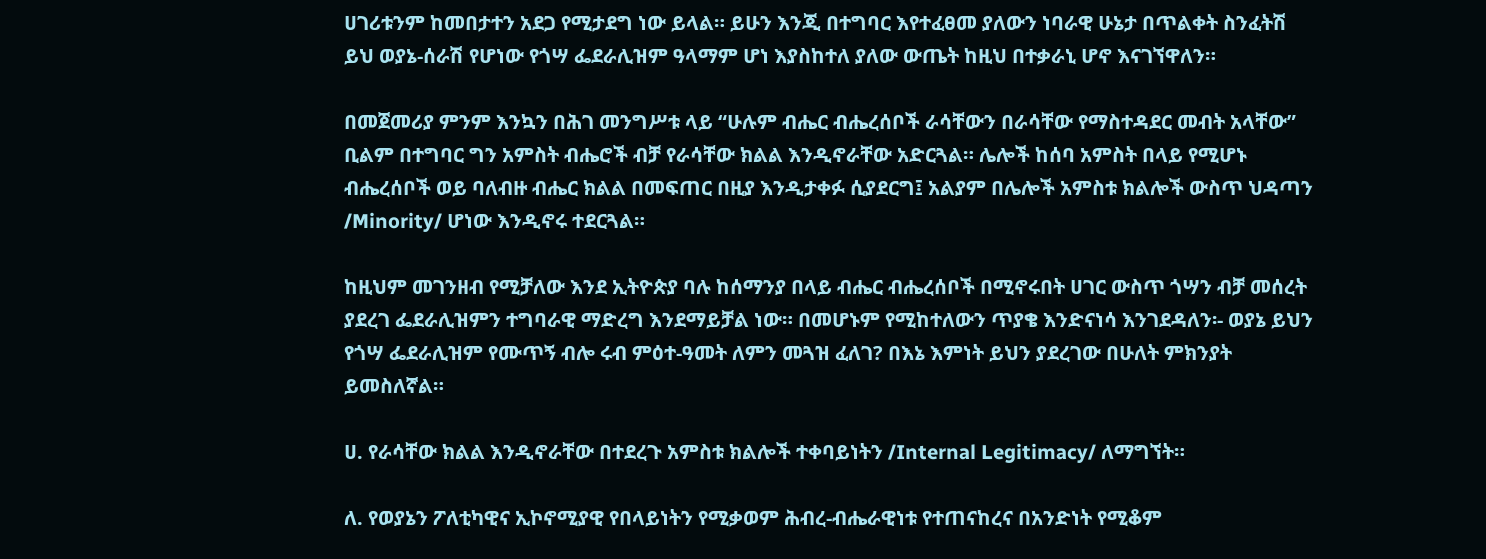ሀገሪቱንም ከመበታተን አደጋ የሚታደግ ነው ይላል። ይሁን እንጂ በተግባር እየተፈፀመ ያለውን ነባራዊ ሁኔታ በጥልቀት ስንፈትሽ ይህ ወያኔ-ሰራሽ የሆነው የጎሣ ፌደራሊዝም ዓላማም ሆነ እያስከተለ ያለው ውጤት ከዚህ በተቃራኒ ሆኖ እናገኘዋለን።

በመጀመሪያ ምንም እንኳን በሕገ መንግሥቱ ላይ “ሁሉም ብሔር ብሔረሰቦች ራሳቸውን በራሳቸው የማስተዳደር መብት አላቸው” ቢልም በተግባር ግን አምስት ብሔሮች ብቻ የራሳቸው ክልል እንዲኖራቸው አድርጓል። ሌሎች ከሰባ አምስት በላይ የሚሆኑ ብሔረሰቦች ወይ ባለብዙ ብሔር ክልል በመፍጠር በዚያ እንዲታቀፉ ሲያደርግ፤ አልያም በሌሎች አምስቱ ክልሎች ውስጥ ህዳጣን /Minority/ ሆነው እንዲኖሩ ተደርጓል።

ከዚህም መገንዘብ የሚቻለው እንደ ኢትዮጵያ ባሉ ከሰማንያ በላይ ብሔር ብሔረሰቦች በሚኖሩበት ሀገር ውስጥ ጎሣን ብቻ መሰረት ያደረገ ፌደራሊዝምን ተግባራዊ ማድረግ እንደማይቻል ነው። በመሆኑም የሚከተለውን ጥያቄ እንድናነሳ እንገደዳለን፡- ወያኔ ይህን የጎሣ ፌደራሊዝም የሙጥኝ ብሎ ሩብ ምዕተ-ዓመት ለምን መጓዝ ፈለገ? በእኔ እምነት ይህን ያደረገው በሁለት ምክንያት ይመስለኛል።

ሀ. የራሳቸው ክልል እንዲኖራቸው በተደረጉ አምስቱ ክልሎች ተቀባይነትን /Internal Legitimacy/ ለማግኘት።

ለ. የወያኔን ፖለቲካዊና ኢኮኖሚያዊ የበላይነትን የሚቃወም ሕብረ-ብሔራዊነቱ የተጠናከረና በአንድነት የሚቆም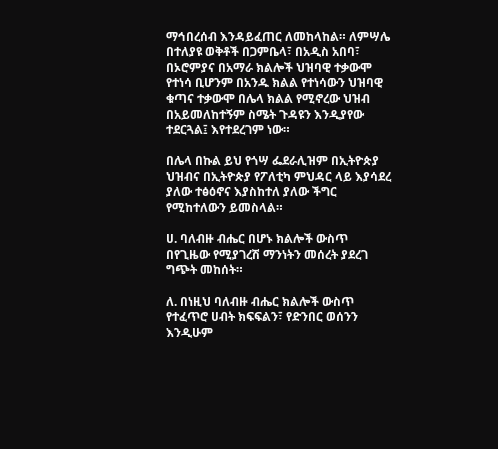ማኅበረሰብ እንዳይፈጠር ለመከላከል። ለምሣሌ በተለያዩ ወቅቶች በጋምቤላ፣ በአዲስ አበባ፣ በኦሮምያና በአማራ ክልሎች ህዝባዊ ተቃውሞ የተነሳ ቢሆንም በአንዱ ክልል የተነሳውን ህዝባዊ ቁጣና ተቃውሞ በሌላ ክልል የሚኖረው ህዝብ በአይመለከተኝም ስሜት ጉዳዩን እንዲያየው ተደርጓል፤ እየተደረገም ነው።

በሌላ በኩል ይህ የጎሣ ፌደራሊዝም በኢትዮጵያ ህዝብና በኢትዮጵያ የፖለቲካ ምህዳር ላይ እያሳደረ ያለው ተፅዕኖና እያስከተለ ያለው ችግር የሚከተለውን ይመስላል።

ሀ. ባለብዙ ብሔር በሆኑ ክልሎች ውስጥ በየጊዜው የሚያገረሽ ማንነትን መሰረት ያደረገ ግጭት መከሰት።

ለ. በነዚህ ባለብዙ ብሔር ክልሎች ውስጥ የተፈጥሮ ሀብት ክፍፍልን፣ የድንበር ወሰንን እንዲሁም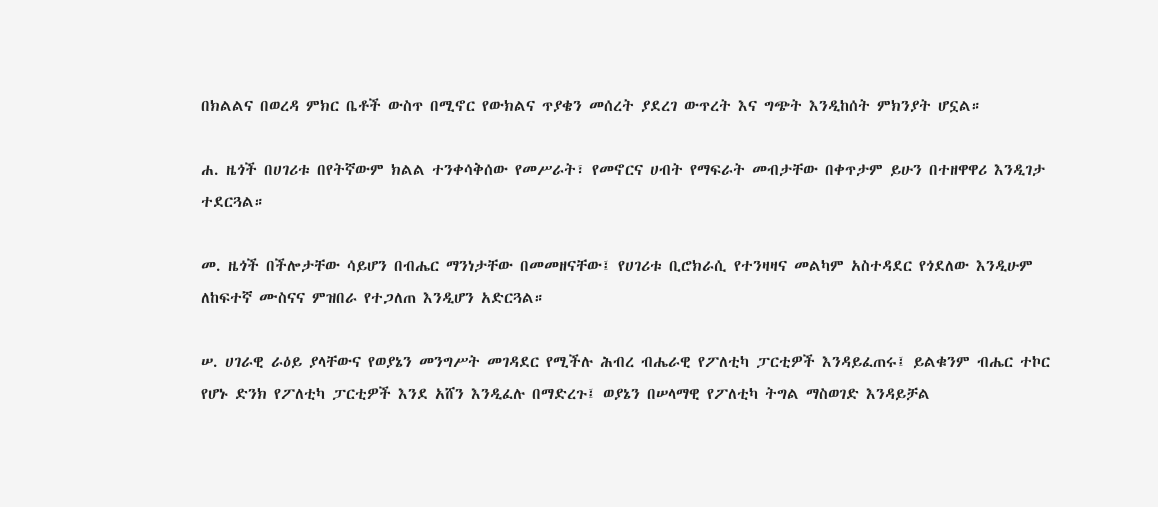በክልልና በወረዳ ምክር ቤቶች ውስጥ በሚኖር የውክልና ጥያቄን መሰረት ያደረገ ውጥረት እና ግጭት እንዲከሰት ምክንያት ሆኗል።

ሐ. ዜጎች በሀገሪቱ በየትኛውም ክልል ተንቀሳቅሰው የመሥራት፣ የመኖርና ሀብት የማፍራት መብታቸው በቀጥታም ይሁን በተዘዋዋሪ እንዲገታ ተደርጓል።

መ. ዜጎች በችሎታቸው ሳይሆን በብሔር ማንነታቸው በመመዘናቸው፤ የሀገሪቱ ቢሮክራሲ የተንዛዛና መልካም አስተዳደር የጎደለው እንዲሁም ለከፍተኛ ሙስናና ምዝበራ የተጋለጠ እንዲሆን አድርጓል።

ሠ. ሀገራዊ ራዕይ ያላቸውና የወያኔን መንግሥት መገዳደር የሚችሉ ሕብረ ብሔራዊ የፖለቲካ ፓርቲዎች እንዳይፈጠሩ፤ ይልቁንም ብሔር ተኮር የሆኑ ድንክ የፖለቲካ ፓርቲዎች እንደ አሸን እንዲፈሉ በማድረጉ፤ ወያኔን በሠላማዊ የፖለቲካ ትግል ማስወገድ እንዳይቻል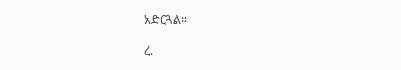አድርጓል።

ረ.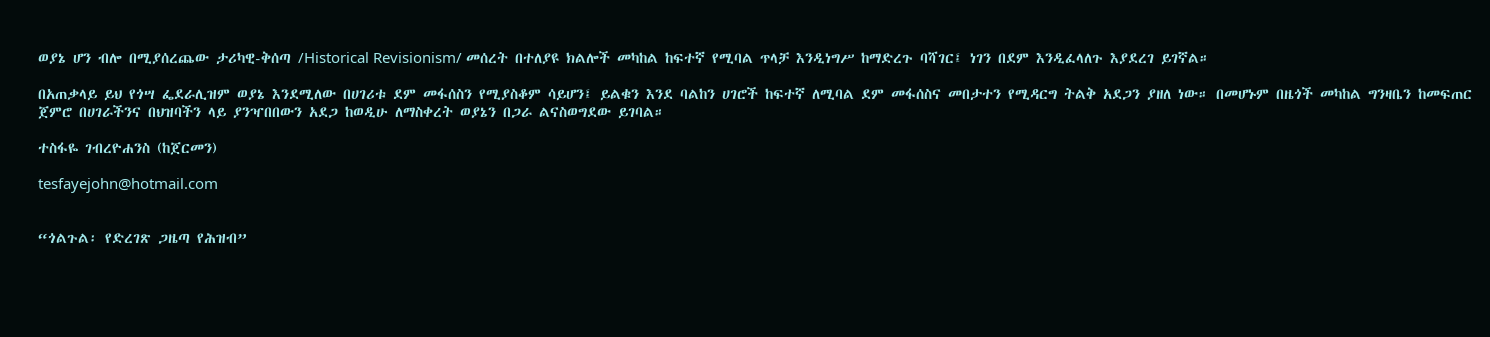ወያኔ ሆን ብሎ በሚያሰረጨው ታሪካዊ-ቅሰጣ /Historical Revisionism/ መሰረት በተለያዩ ክልሎች መካከል ከፍተኛ የሚባል ጥላቻ እንዲነግሥ ከማድረጉ ባሻገር፤ ነገን በደም እንዲፈላለጉ እያደረገ ይገኛል።

በአጠቃላይ ይህ የጎሣ ፌደራሊዝም ወያኔ እንደሚለው በሀገሪቱ ደም መፋሰስን የሚያስቆም ሳይሆን፤ ይልቁን እንደ ባልከን ሀገሮች ከፍተኛ ለሚባል ደም መፋሰስና መበታተን የሚዳርግ ትልቅ አደጋን ያዘለ ነው። በመሆኑም በዜጎች መካከል ግንዛቤን ከመፍጠር ጀምሮ በሀገራችንና በህዝባችን ላይ ያንዣበበውን አደጋ ከወዲሁ ለማስቀረት ወያኔን በጋራ ልናስወግደው ይገባል።

ተስፋዬ ገብረዮሐንስ (ከጀርመን)

tesfayejohn@hotmail.com


“ጎልጉል፡ የድረገጽ ጋዜጣ የሕዝብ”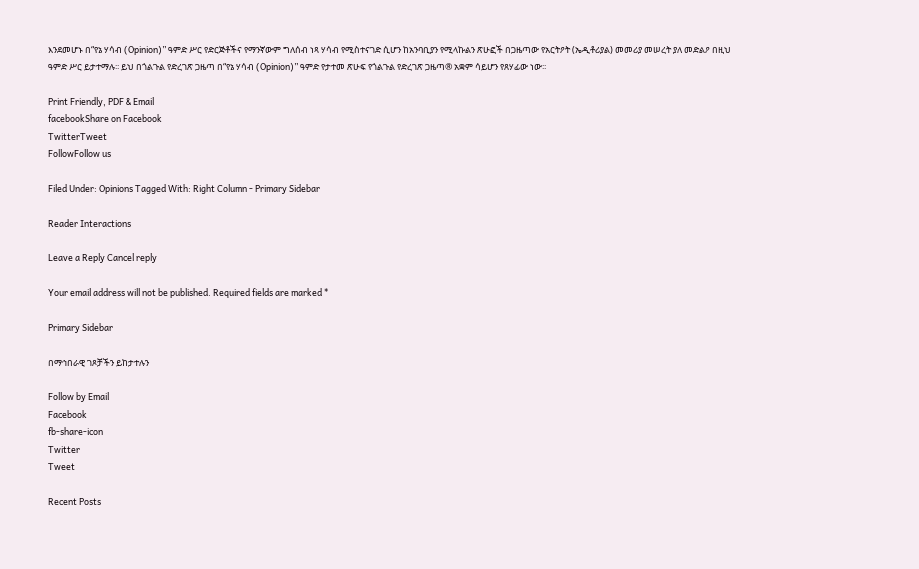እንደመሆኑ በ“የኔ ሃሳብ (Opinion)” ዓምድ ሥር የድርጅቶችና የማንኛውም ግለሰብ ነጻ ሃሳብ የሚስተናገድ ሲሆን ከአንባቢያን የሚላኩልን ጽሁፎች በጋዜጣው የአርትዖት (ኤዲቶሪያል) መመሪያ መሠረት ያለ መድልዖ በዚህ ዓምድ ሥር ይታተማሉ፡፡ ይህ በጎልጉል የድረገጽ ጋዜጣ በ“የኔ ሃሳብ (Opinion)” ዓምድ የታተመ ጽሁፍ የጎልጉል የድረገጽ ጋዜጣ® አቋም ሳይሆን የጸሃፊው ነው፡፡

Print Friendly, PDF & Email
facebookShare on Facebook
TwitterTweet
FollowFollow us

Filed Under: Opinions Tagged With: Right Column - Primary Sidebar

Reader Interactions

Leave a Reply Cancel reply

Your email address will not be published. Required fields are marked *

Primary Sidebar

በማኅበራዊ ገጾቻችን ይከታተሉን

Follow by Email
Facebook
fb-share-icon
Twitter
Tweet

Recent Posts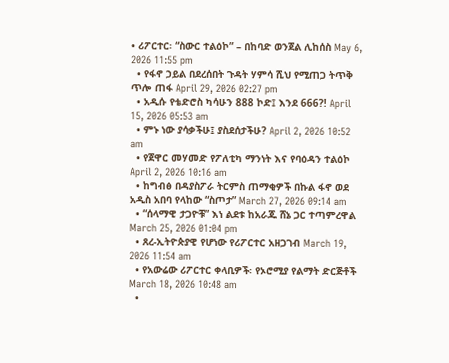• ሪፖርተር፡ “ስውር ተልዕኮ” – በከባድ ወንጀል ሊከሰስ May 6, 2026 11:55 pm
  • የፋኖ ኃይል በደረሰበት ጉዳት ሃምሳ ሺህ የሚጠጋ ትጥቅ ጥሎ ጠፋ April 29, 2026 02:27 pm
  • አዲሱ የቴድሮስ ካሳሁን 888 ኮድ፤ እንደ 666?! April 15, 2026 05:53 am
  • ምኑ ነው ያሳቃችሁ፤ ያስደሰታችሁ? April 2, 2026 10:52 am
  • የጀዋር መሃመድ የፖለቲካ ማንነት እና የባዕዳን ተልዕኮ April 2, 2026 10:16 am
  • ከግብፅ በዳያስፖራ ትርምስ ጠማቂዎች በኩል ፋኖ ወደ አዲስ አበባ የላከው “ስጦታ” March 27, 2026 09:14 am
  • “ሰላማዊ ታጋዮቹ” እነ ልደቱ ከአራጁ ሸኔ ጋር ተጣምረዋል March 25, 2026 01:04 pm
  • ጸረ-ኢትዮጵያዊ የሆነው የሪፖርተር አዘጋገብ March 19, 2026 11:54 am
  • የአውሬው ሪፖርተር ቀላቢዎች፡ የኦሮሚያ የልማት ድርጅቶች March 18, 2026 10:48 am
  •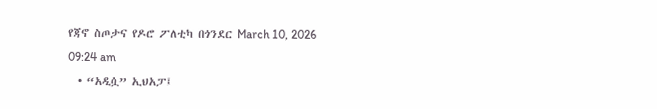የጃኖ ስጦታና የዶሮ ፖለቲካ በጎንደር March 10, 2026 09:24 am
  • “አዲሷ” ኢህአፓ፤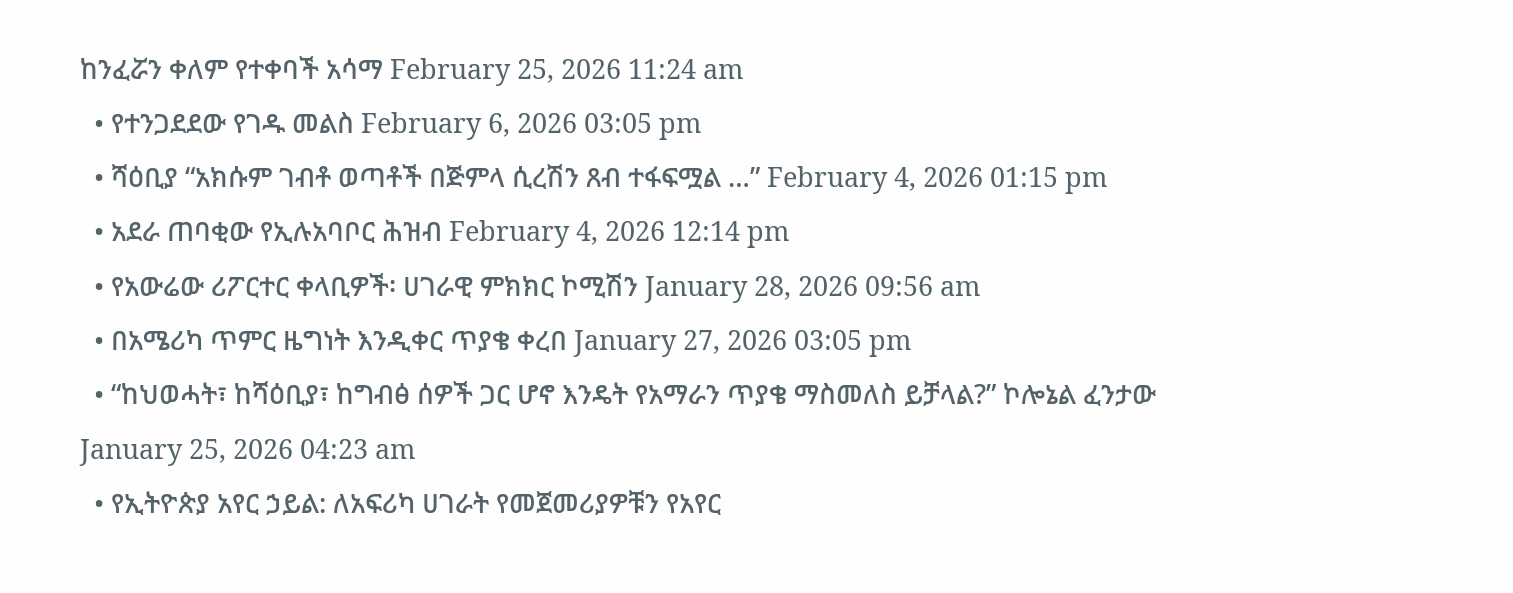ከንፈሯን ቀለም የተቀባች አሳማ February 25, 2026 11:24 am
  • የተንጋደደው የገዱ መልስ February 6, 2026 03:05 pm
  • ሻዕቢያ “አክሱም ገብቶ ወጣቶች በጅምላ ሲረሽን ጸብ ተፋፍሟል …” February 4, 2026 01:15 pm
  • አደራ ጠባቂው የኢሉአባቦር ሕዝብ February 4, 2026 12:14 pm
  • የአውሬው ሪፖርተር ቀላቢዎች፡ ሀገራዊ ምክክር ኮሚሽን January 28, 2026 09:56 am
  • በአሜሪካ ጥምር ዜግነት እንዲቀር ጥያቄ ቀረበ January 27, 2026 03:05 pm
  • “ከህወሓት፣ ከሻዕቢያ፣ ከግብፅ ሰዎች ጋር ሆኖ እንዴት የአማራን ጥያቄ ማስመለስ ይቻላል?” ኮሎኔል ፈንታው January 25, 2026 04:23 am
  • የኢትዮጵያ አየር ኃይል: ለአፍሪካ ሀገራት የመጀመሪያዎቹን የአየር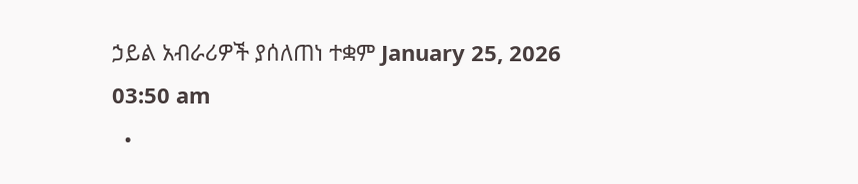ኃይል አብራሪዎች ያሰለጠነ ተቋም January 25, 2026 03:50 am
  •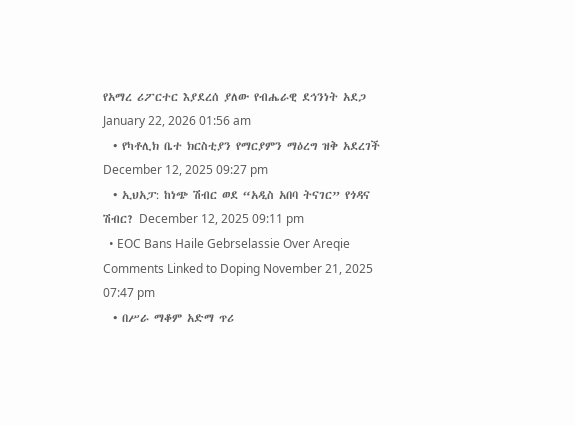የአማረ ሪፖርተር እያደረሰ ያለው የብሔራዊ ደኅንነት አደጋ January 22, 2026 01:56 am
  • የካቶሊክ ቤተ ክርስቲያን የማርያምን ማዕረግ ዝቅ አደረገች December 12, 2025 09:27 pm
  • ኢህአፓ: ከነጭ ሽብር ወደ “አዲስ አበባ ትናገር” የጎዳና ሽብር? December 12, 2025 09:11 pm
  • EOC Bans Haile Gebrselassie Over Areqie Comments Linked to Doping November 21, 2025 07:47 pm
  • በሥራ ማቆም አድማ ጥሪ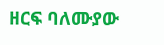ዘርፍ ባለሙያው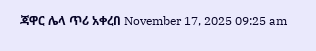ጃዋር ሌላ ጥሪ አቀረበ November 17, 2025 09:25 am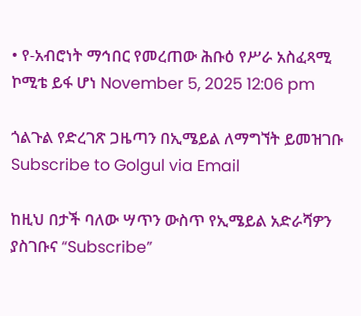• የ-አብሮነት ማኅበር የመረጠው ሕቡዕ የሥራ አስፈጻሚ ኮሚቴ ይፋ ሆነ November 5, 2025 12:06 pm

ጎልጉል የድረገጽ ጋዜጣን በኢሜይል ለማግኘት ይመዝገቡ Subscribe to Golgul via Email

ከዚህ በታች ባለው ሣጥን ውስጥ የኢሜይል አድራሻዎን ያስገቡና “Subscribe”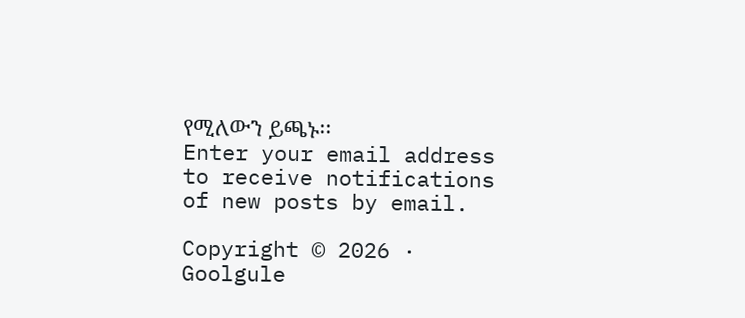የሚለውን ይጫኑ፡፡
Enter your email address to receive notifications of new posts by email.

Copyright © 2026 · Goolgule